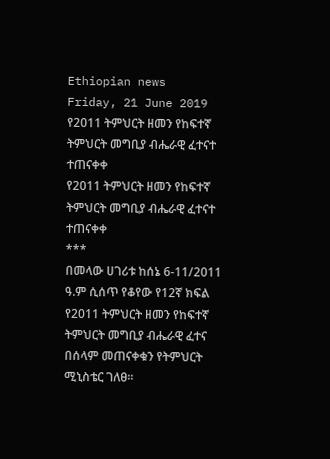Ethiopian news
Friday, 21 June 2019
የ2011 ትምህርት ዘመን የከፍተኛ ትምህርት መግቢያ ብሔራዊ ፈተናተ ተጠናቀቀ
የ2011 ትምህርት ዘመን የከፍተኛ ትምህርት መግቢያ ብሔራዊ ፈተናተ ተጠናቀቀ
***
በመላው ሀገሪቱ ከሰኔ 6-11/2011 ዓ.ም ሲሰጥ የቆየው የ12ኛ ክፍል
የ2011 ትምህርት ዘመን የከፍተኛ ትምህርት መግቢያ ብሔራዊ ፈተና
በሰላም መጠናቀቁን የትምህርት ሚኒስቴር ገለፀ፡፡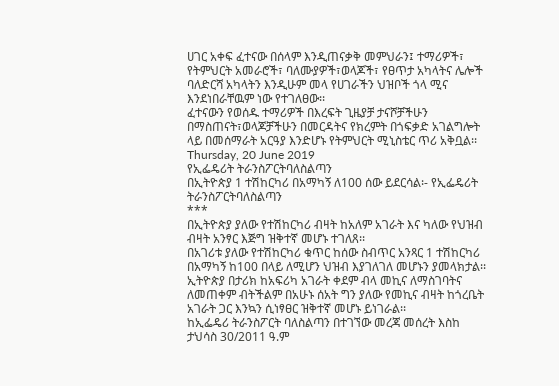ሀገር አቀፍ ፈተናው በሰላም እንዲጠናቃቅ መምህራን፤ ተማሪዎች፣
የትምህርት አመራሮች፣ ባለሙያዎች፣ወላጆች፣ የፀጥታ አካላትና ሌሎች
ባለድርሻ አካላትን እንዲሁም መላ የሀገራችን ህዝቦች ጎላ ሚና
እንደነበራቸዉም ነው የተገለፀው፡፡
ፈተናውን የወሰዱ ተማሪዎች በእረፍት ጊዜያቻ ታናሾቻችሁን
በማስጠናት፣ወላጆቻችሁን በመርዳትና የክረምት በጎፍቃድ አገልግሎት
ላይ በመሰማራት አርዓያ እንድሆኑ የትምህርት ሚኒስቴር ጥሪ አቅቧል፡፡
Thursday, 20 June 2019
የኢፌዴሪት ትራንስፖርትባለስልጣን
በኢትዮጵያ 1 ተሽከርካሪ በአማካኝ ለ100 ሰው ይደርሳል፡- የኢፌዴሪት ትራንስፖርትባለስልጣን
***
በኢትዮጵያ ያለው የተሽከርካሪ ብዛት ከአለም አገራት እና ካለው የህዝብ
ብዛት አንፃር እጅግ ዝቅተኛ መሆኑ ተገለጸ፡፡
በአገሪቱ ያለው የተሽከርካሪ ቁጥር ከሰው ስብጥር አንጻር 1 ተሽከርካሪ
በአማካኝ ከ100 በላይ ለሚሆን ህዝብ እያገለገለ መሆኑን ያመላክታል፡፡
ኢትዮጵያ በታሪክ ከአፍሪካ አገራት ቀደም ብላ መኪና ለማስገባትና
ለመጠቀም ብትችልም በአሁኑ ሰአት ግን ያለው የመኪና ብዛት ከጎረቤት
አገራት ጋር እንኳን ሲነፃፀር ዝቅተኛ መሆኑ ይነገራል፡፡
ከኢፌዴሪ ትራንስፖርት ባለስልጣን በተገኘው መረጃ መሰረት እስከ
ታህሳስ 30/2011 ዓ.ም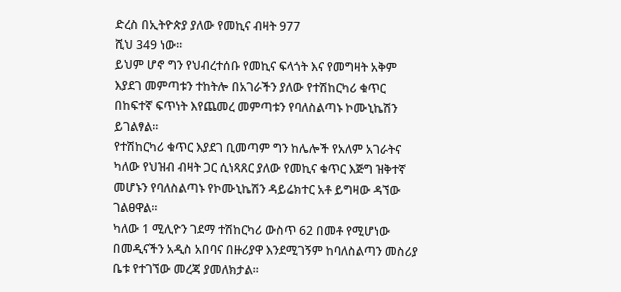ድረስ በኢትዮጵያ ያለው የመኪና ብዛት 977
ሺህ 349 ነው፡፡
ይህም ሆኖ ግን የህብረተሰቡ የመኪና ፍላጎት እና የመግዛት አቅም
እያደገ መምጣቱን ተከትሎ በአገራችን ያለው የተሽከርካሪ ቁጥር
በከፍተኛ ፍጥነት እየጨመረ መምጣቱን የባለስልጣኑ ኮሙኒኬሽን
ይገልፃል፡፡
የተሽከርካሪ ቁጥር እያደገ ቢመጣም ግን ከሌሎች የአለም አገራትና
ካለው የህዝብ ብዛት ጋር ሲነጻጸር ያለው የመኪና ቁጥር እጅግ ዝቅተኛ
መሆኑን የባለስልጣኑ የኮሙኒኬሽን ዳይሬክተር አቶ ይግዛው ዳኘው
ገልፀዋል፡፡
ካለው 1 ሚሊዮን ገደማ ተሽከርካሪ ውስጥ 62 በመቶ የሚሆነው
በመዲናችን አዲስ አበባና በዙሪያዋ እንደሚገኝም ከባለስልጣን መስሪያ
ቤቱ የተገኘው መረጃ ያመለክታል፡፡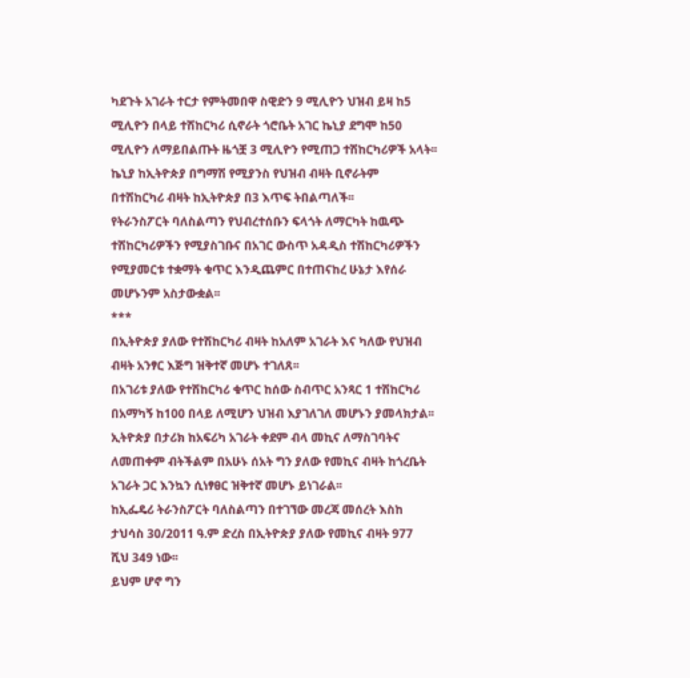ካደጉት አገራት ተርታ የምትመበዋ ስዊድን 9 ሚሊዮን ህዝብ ይዛ ከ5
ሚሊዮን በላይ ተሽከርካሪ ሲኖራት ጎሮቤት አገር ኬኒያ ደግሞ ከ50
ሚሊዮን ለማይበልጡት ዜጎቿ 3 ሚሊዮን የሚጠጋ ተሽከርካሪዎች አላት፡፡
ኬኒያ ከኢትዮጵያ በግማሽ የሚያንስ የህዝብ ብዛት ቢኖራትም
በተሽከርካሪ ብዛት ከኢትዮጵያ በ3 እጥፍ ትበልጣለች፡፡
የትራንስፖርት ባለስልጣን የህብረተሰቡን ፍላጎት ለማርካት ከዉጭ
ተሽከርካሪዎችን የሚያስገቡና በአገር ውስጥ አዳዲስ ተሽከርካሪዎችን
የሚያመርቱ ተቋማት ቁጥር እንዲጨምር በተጠናከረ ሁኔታ እየሰራ
መሆኑንም አስታውቋል፡፡
***
በኢትዮጵያ ያለው የተሽከርካሪ ብዛት ከአለም አገራት እና ካለው የህዝብ
ብዛት አንፃር እጅግ ዝቅተኛ መሆኑ ተገለጸ፡፡
በአገሪቱ ያለው የተሽከርካሪ ቁጥር ከሰው ስብጥር አንጻር 1 ተሽከርካሪ
በአማካኝ ከ100 በላይ ለሚሆን ህዝብ እያገለገለ መሆኑን ያመላክታል፡፡
ኢትዮጵያ በታሪክ ከአፍሪካ አገራት ቀደም ብላ መኪና ለማስገባትና
ለመጠቀም ብትችልም በአሁኑ ሰአት ግን ያለው የመኪና ብዛት ከጎረቤት
አገራት ጋር እንኳን ሲነፃፀር ዝቅተኛ መሆኑ ይነገራል፡፡
ከኢፌዴሪ ትራንስፖርት ባለስልጣን በተገኘው መረጃ መሰረት እስከ
ታህሳስ 30/2011 ዓ.ም ድረስ በኢትዮጵያ ያለው የመኪና ብዛት 977
ሺህ 349 ነው፡፡
ይህም ሆኖ ግን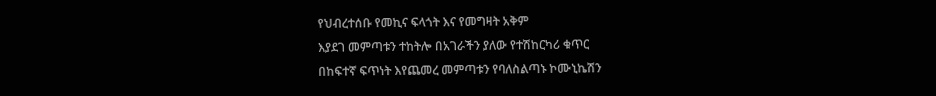የህብረተሰቡ የመኪና ፍላጎት እና የመግዛት አቅም
እያደገ መምጣቱን ተከትሎ በአገራችን ያለው የተሽከርካሪ ቁጥር
በከፍተኛ ፍጥነት እየጨመረ መምጣቱን የባለስልጣኑ ኮሙኒኬሽን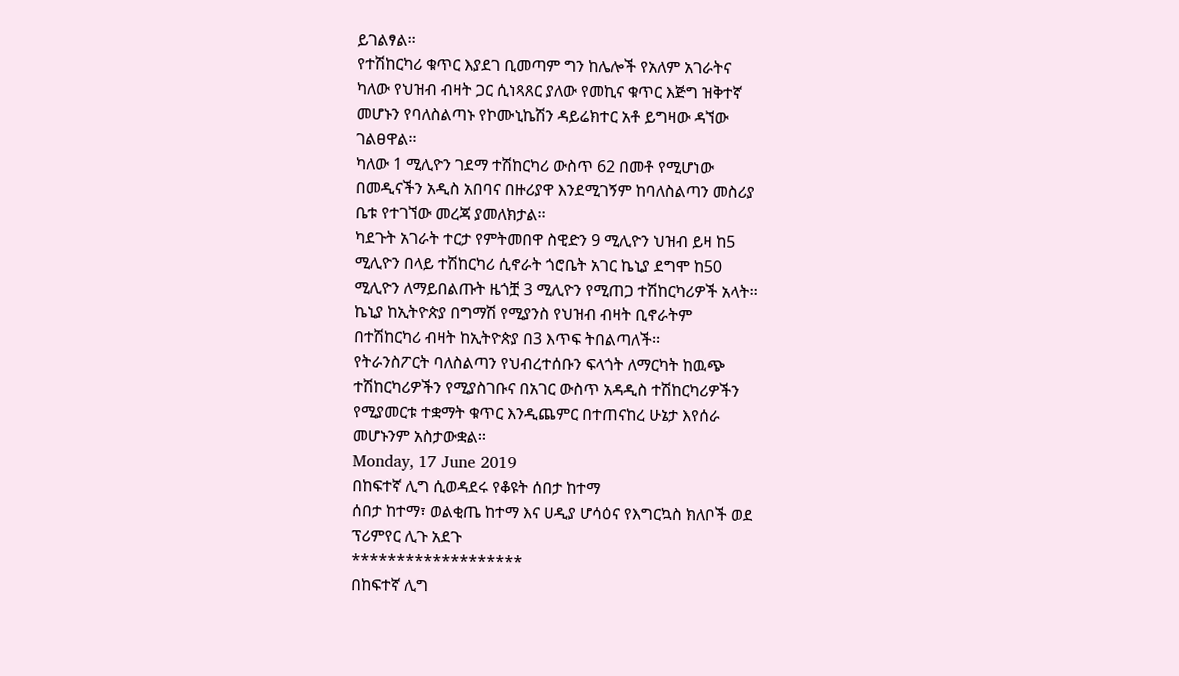ይገልፃል፡፡
የተሽከርካሪ ቁጥር እያደገ ቢመጣም ግን ከሌሎች የአለም አገራትና
ካለው የህዝብ ብዛት ጋር ሲነጻጸር ያለው የመኪና ቁጥር እጅግ ዝቅተኛ
መሆኑን የባለስልጣኑ የኮሙኒኬሽን ዳይሬክተር አቶ ይግዛው ዳኘው
ገልፀዋል፡፡
ካለው 1 ሚሊዮን ገደማ ተሽከርካሪ ውስጥ 62 በመቶ የሚሆነው
በመዲናችን አዲስ አበባና በዙሪያዋ እንደሚገኝም ከባለስልጣን መስሪያ
ቤቱ የተገኘው መረጃ ያመለክታል፡፡
ካደጉት አገራት ተርታ የምትመበዋ ስዊድን 9 ሚሊዮን ህዝብ ይዛ ከ5
ሚሊዮን በላይ ተሽከርካሪ ሲኖራት ጎሮቤት አገር ኬኒያ ደግሞ ከ50
ሚሊዮን ለማይበልጡት ዜጎቿ 3 ሚሊዮን የሚጠጋ ተሽከርካሪዎች አላት፡፡
ኬኒያ ከኢትዮጵያ በግማሽ የሚያንስ የህዝብ ብዛት ቢኖራትም
በተሽከርካሪ ብዛት ከኢትዮጵያ በ3 እጥፍ ትበልጣለች፡፡
የትራንስፖርት ባለስልጣን የህብረተሰቡን ፍላጎት ለማርካት ከዉጭ
ተሽከርካሪዎችን የሚያስገቡና በአገር ውስጥ አዳዲስ ተሽከርካሪዎችን
የሚያመርቱ ተቋማት ቁጥር እንዲጨምር በተጠናከረ ሁኔታ እየሰራ
መሆኑንም አስታውቋል፡፡
Monday, 17 June 2019
በከፍተኛ ሊግ ሲወዳደሩ የቆዩት ሰበታ ከተማ
ሰበታ ከተማ፣ ወልቂጤ ከተማ እና ሀዲያ ሆሳዕና የእግርኳስ ክለቦች ወደ
ፕሪምየር ሊጉ አደጉ
*******************
በከፍተኛ ሊግ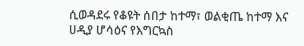ሲወዳደሩ የቆዩት ሰበታ ከተማ፣ ወልቂጤ ከተማ እና
ሀዲያ ሆሳዕና የእግርኳስ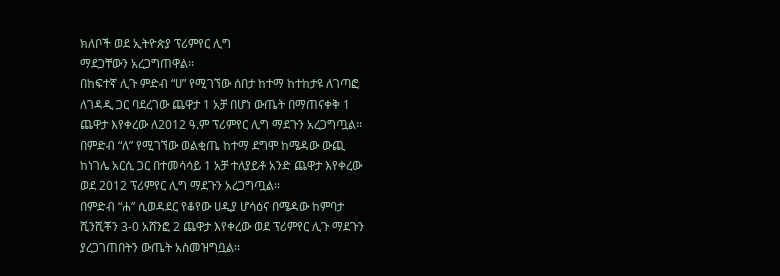ክለቦች ወደ ኢትዮጵያ ፕሪምየር ሊግ
ማደጋቸውን አረጋግጠዋል፡፡
በከፍተኛ ሊጉ ምድብ “ሀ” የሚገኘው ሰበታ ከተማ ከተከታዩ ለገጣፎ
ለገዳዲ ጋር ባደረገው ጨዋታ 1 አቻ በሆነ ውጤት በማጠናቀቅ 1
ጨዋታ እየቀረው ለ2012 ዓ.ም ፕሪምየር ሊግ ማደጉን አረጋግጧል፡፡
በምድብ “ለ” የሚገኘው ወልቂጤ ከተማ ደግሞ ከሜዳው ውጪ
ከነገሌ አርሲ ጋር በተመሳሳይ 1 አቻ ተለያይቶ አንድ ጨዋታ እየቀረው
ወደ 2012 ፕሪምየር ሊግ ማደጉን አረጋግጧል፡፡
በምድብ “ሐ” ሲወዳደር የቆየው ሀዲያ ሆሳዕና በሜዳው ከምባታ
ሺንሺቾን 3-0 አሸንፎ 2 ጨዋታ እየቀረው ወደ ፕሪምየር ሊጉ ማደጉን
ያረጋገጠበትን ውጤት አስመዝግቧል፡፡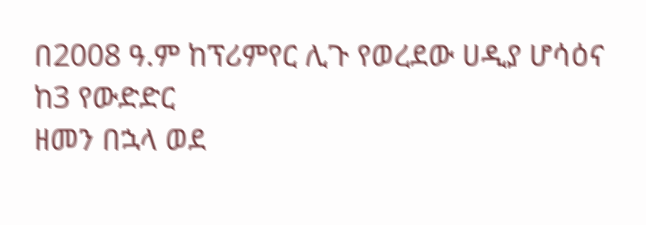በ2008 ዓ.ም ከፕሪምየር ሊጉ የወረደው ሀዲያ ሆሳዕና ከ3 የውድድር
ዘመን በኋላ ወደ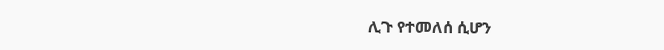ሊጉ የተመለሰ ሲሆን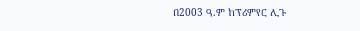በ2003 ዓ.ም ከፕሪምየር ሊጉ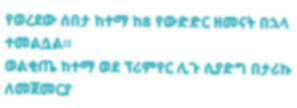የወረደው ሰበታ ከተማ ከ8 የውድድር ዘመናት በኋላ ተመልሷል።
ወልቂጤ ከተማ ወደ ፕሪምየር ሊጉ ሲያድግ በታሪኩ ለመጀመርያ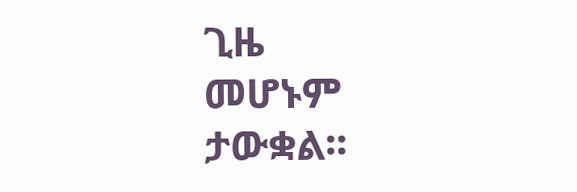ጊዜ
መሆኑም ታውቋል፡፡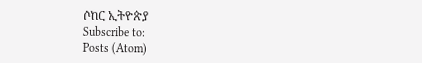ሶከር ኢትዮጵያ
Subscribe to:
Posts (Atom)